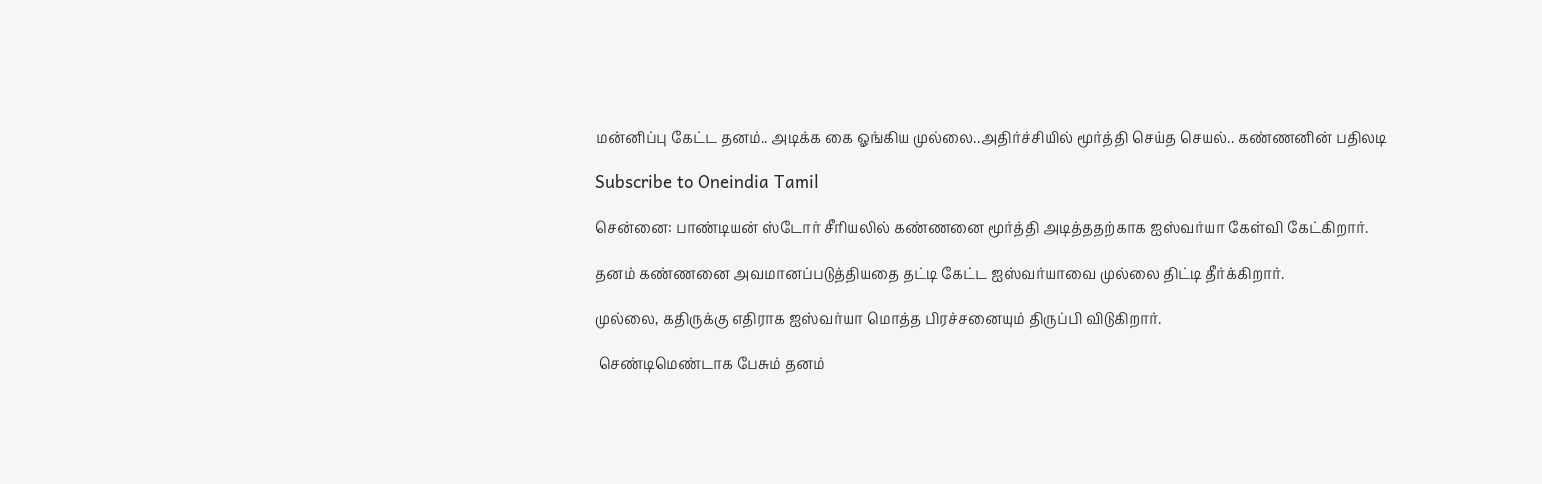மன்னிப்பு கேட்ட தனம்.. அடிக்க கை ஓங்கிய முல்லை..அதிர்ச்சியில் மூர்த்தி செய்த செயல்.. கண்ணனின் பதிலடி

Subscribe to Oneindia Tamil

சென்னை: பாண்டியன் ஸ்டோர் சீரியலில் கண்ணனை மூர்த்தி அடித்ததற்காக ஐஸ்வர்யா கேள்வி கேட்கிறார்.

தனம் கண்ணனை அவமானப்படுத்தியதை தட்டி கேட்ட ஐஸ்வர்யாவை முல்லை திட்டி தீர்க்கிறார்.

முல்லை, கதிருக்கு எதிராக ஐஸ்வர்யா மொத்த பிரச்சனையும் திருப்பி விடுகிறார்.

 செண்டிமெண்டாக பேசும் தனம்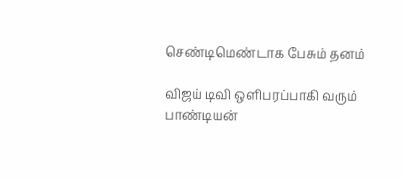செண்டிமெண்டாக பேசும் தனம்

விஜய் டிவி ஒளிபரப்பாகி வரும் பாண்டியன்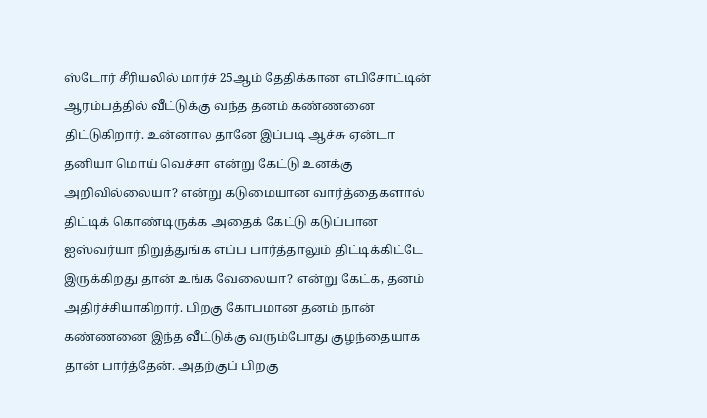ஸ்டோர் சீரியலில் மார்ச் 25ஆம் தேதிக்கான எபிசோட்டின் ஆரம்பத்தில் வீட்டுக்கு வந்த தனம் கண்ணனை திட்டுகிறார். உன்னால தானே இப்படி ஆச்சு ஏன்டா தனியா மொய் வெச்சா என்று கேட்டு உனக்கு அறிவில்லையா? என்று கடுமையான வார்த்தைகளால் திட்டிக் கொண்டிருக்க அதைக் கேட்டு கடுப்பான ஐஸ்வர்யா நிறுத்துங்க எப்ப பார்த்தாலும் திட்டிக்கிட்டே இருக்கிறது தான் உங்க வேலையா? என்று கேட்க, தனம் அதிர்ச்சியாகிறார். பிறகு கோபமான தனம் நான் கண்ணனை இந்த வீட்டுக்கு வரும்போது குழந்தையாக தான் பார்த்தேன். அதற்குப் பிறகு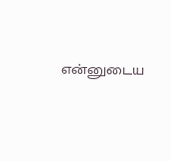என்னுடைய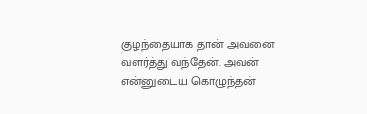குழந்தையாக தான் அவனை வளர்த்து வந்தேன். அவன் என்னுடைய கொழுந்தன்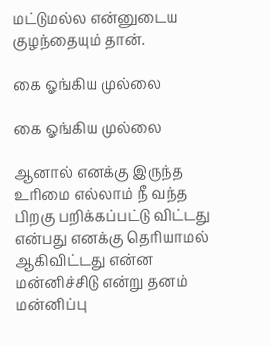மட்டுமல்ல என்னுடைய குழந்தையும் தான்.

கை ஓங்கிய முல்லை

கை ஓங்கிய முல்லை

ஆனால் எனக்கு இருந்த உரிமை எல்லாம் நீ வந்த பிறகு பறிக்கப்பட்டு விட்டது என்பது எனக்கு தெரியாமல் ஆகிவிட்டது என்ன மன்னிச்சிடு என்று தனம் மன்னிப்பு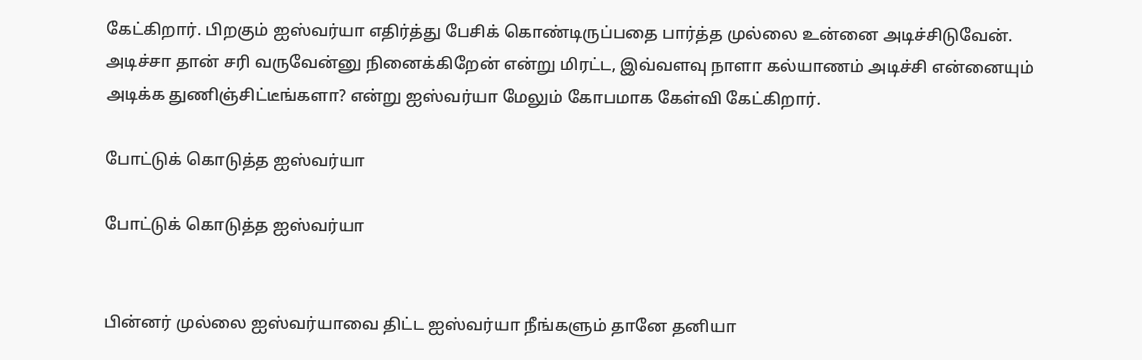கேட்கிறார். பிறகும் ஐஸ்வர்யா எதிர்த்து பேசிக் கொண்டிருப்பதை பார்த்த முல்லை உன்னை அடிச்சிடுவேன். அடிச்சா தான் சரி வருவேன்னு நினைக்கிறேன் என்று மிரட்ட, இவ்வளவு நாளா கல்யாணம் அடிச்சி என்னையும் அடிக்க துணிஞ்சிட்டீங்களா? என்று ஐஸ்வர்யா மேலும் கோபமாக கேள்வி கேட்கிறார்.

போட்டுக் கொடுத்த ஐஸ்வர்யா

போட்டுக் கொடுத்த ஐஸ்வர்யா


பின்னர் முல்லை ஐஸ்வர்யாவை திட்ட ஐஸ்வர்யா நீங்களும் தானே தனியா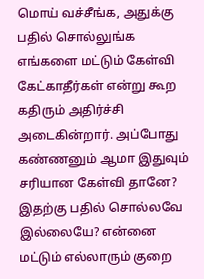மொய் வச்சீங்க, அதுக்கு பதில் சொல்லுங்க எங்களை மட்டும் கேள்வி கேட்காதீர்கள் என்று கூற கதிரும் அதிர்ச்சி அடைகின்றார். அப்போது கண்ணனும் ஆமா இதுவும் சரியான கேள்வி தானே? இதற்கு பதில் சொல்லவே இல்லையே? என்னை மட்டும் எல்லாரும் குறை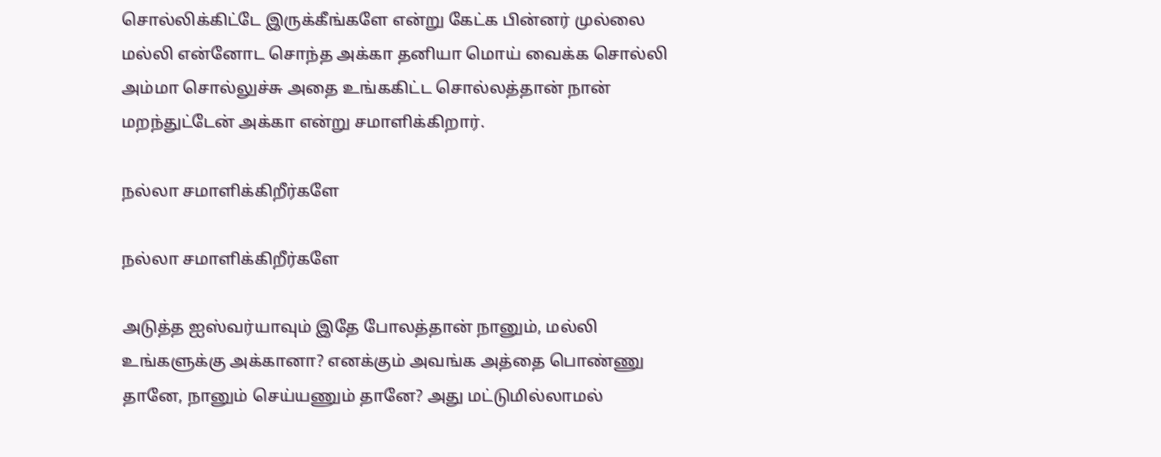சொல்லிக்கிட்டே இருக்கீங்களே என்று கேட்க பின்னர் முல்லை மல்லி என்னோட சொந்த அக்கா தனியா மொய் வைக்க சொல்லி அம்மா சொல்லுச்சு அதை உங்ககிட்ட சொல்லத்தான் நான் மறந்துட்டேன் அக்கா என்று சமாளிக்கிறார்.

நல்லா சமாளிக்கிறீர்களே

நல்லா சமாளிக்கிறீர்களே

அடுத்த ஐஸ்வர்யாவும் இதே போலத்தான் நானும், மல்லி உங்களுக்கு அக்கானா? எனக்கும் அவங்க அத்தை பொண்ணு தானே, நானும் செய்யணும் தானே? அது மட்டுமில்லாமல்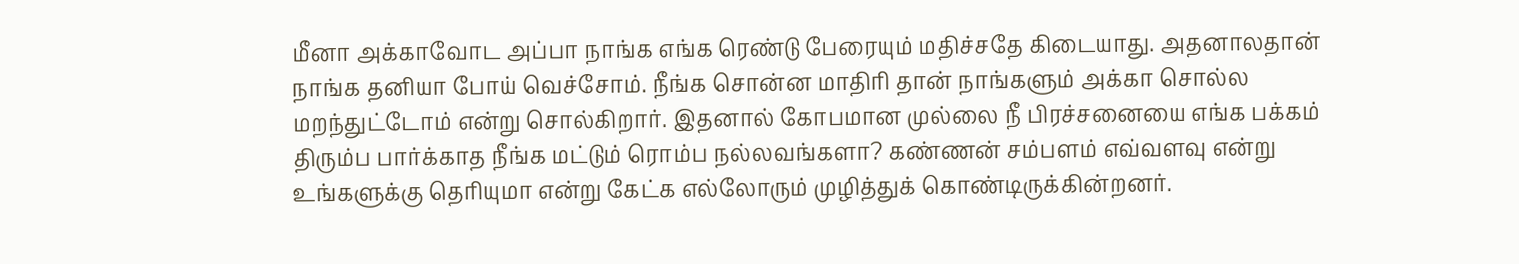மீனா அக்காவோட அப்பா நாங்க எங்க ரெண்டு பேரையும் மதிச்சதே கிடையாது. அதனாலதான் நாங்க தனியா போய் வெச்சோம். நீங்க சொன்ன மாதிரி தான் நாங்களும் அக்கா சொல்ல மறந்துட்டோம் என்று சொல்கிறார். இதனால் கோபமான முல்லை நீ பிரச்சனையை எங்க பக்கம் திரும்ப பார்க்காத நீங்க மட்டும் ரொம்ப நல்லவங்களா? கண்ணன் சம்பளம் எவ்வளவு என்று உங்களுக்கு தெரியுமா என்று கேட்க எல்லோரும் முழித்துக் கொண்டிருக்கின்றனர்.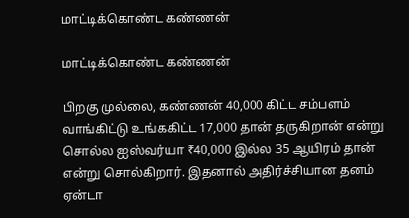மாட்டிக்கொண்ட கண்ணன்

மாட்டிக்கொண்ட கண்ணன்

பிறகு முல்லை, கண்ணன் 40,000 கிட்ட சம்பளம் வாங்கிட்டு உங்ககிட்ட 17,000 தான் தருகிறான் என்று சொல்ல ஐஸ்வர்யா ₹40,000 இல்ல 35 ஆயிரம் தான் என்று சொல்கிறார். இதனால் அதிர்ச்சியான தனம் ஏன்டா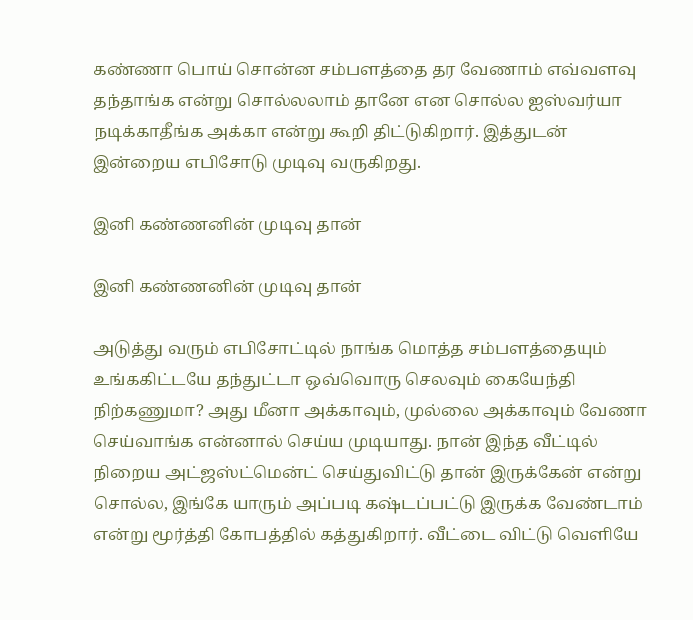கண்ணா பொய் சொன்ன சம்பளத்தை தர வேணாம் எவ்வளவு தந்தாங்க என்று சொல்லலாம் தானே என சொல்ல ஐஸ்வர்யா நடிக்காதீங்க அக்கா என்று கூறி திட்டுகிறார். இத்துடன் இன்றைய எபிசோடு முடிவு வருகிறது.

இனி கண்ணனின் முடிவு தான்

இனி கண்ணனின் முடிவு தான்

அடுத்து வரும் எபிசோட்டில் நாங்க மொத்த சம்பளத்தையும் உங்ககிட்டயே தந்துட்டா ஒவ்வொரு செலவும் கையேந்தி நிற்கணுமா? அது மீனா அக்காவும், முல்லை அக்காவும் வேணா செய்வாங்க என்னால் செய்ய முடியாது. நான் இந்த வீட்டில் நிறைய அட்ஜஸ்ட்மென்ட் செய்துவிட்டு தான் இருக்கேன் என்று சொல்ல, இங்கே யாரும் அப்படி கஷ்டப்பட்டு இருக்க வேண்டாம் என்று மூர்த்தி கோபத்தில் கத்துகிறார். வீட்டை விட்டு வெளியே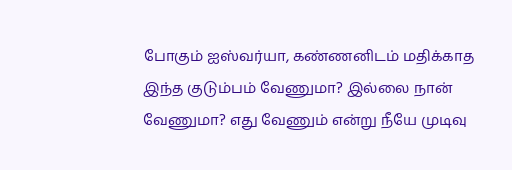போகும் ஐஸ்வர்யா, கண்ணனிடம் மதிக்காத இந்த குடும்பம் வேணுமா? இல்லை நான் வேணுமா? எது வேணும் என்று நீயே முடிவு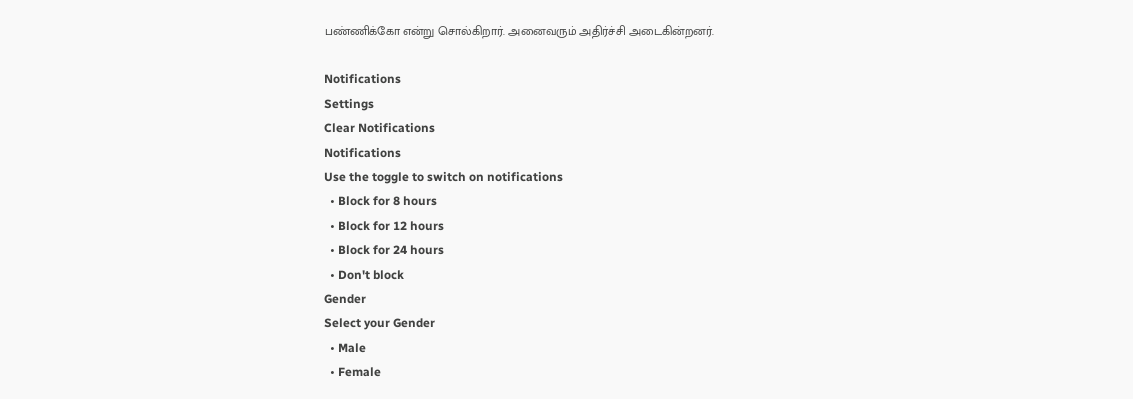பண்ணிக்கோ என்று சொல்கிறார். அனைவரும் அதிர்ச்சி அடைகின்றனர்.

Notifications
Settings
Clear Notifications
Notifications
Use the toggle to switch on notifications
  • Block for 8 hours
  • Block for 12 hours
  • Block for 24 hours
  • Don't block
Gender
Select your Gender
  • Male
  • Female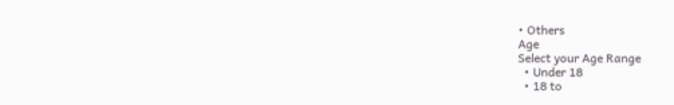• Others
Age
Select your Age Range
  • Under 18
  • 18 to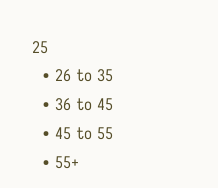25
  • 26 to 35
  • 36 to 45
  • 45 to 55
  • 55+